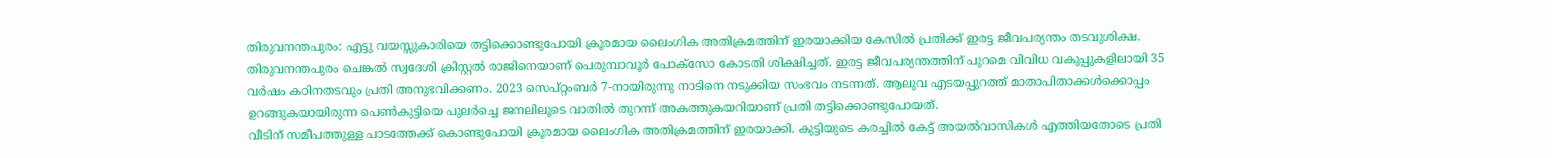തിരുവനന്തപുരം: എട്ടു വയസ്സുകാരിയെ തട്ടിക്കൊണ്ടുപോയി ക്രൂരമായ ലൈംഗിക അതിക്രമത്തിന് ഇരയാക്കിയ കേസിൽ പ്രതിക്ക് ഇരട്ട ജീവപര്യന്തം തടവുശിക്ഷ. തിരുവനന്തപുരം ചെങ്കൽ സ്വദേശി ക്രിസ്റ്റൽ രാജിനെയാണ് പെരുമ്പാവൂർ പോക്സോ കോടതി ശിക്ഷിച്ചത്. ഇരട്ട ജീവപര്യന്തത്തിന് പുറമെ വിവിധ വകുപ്പുകളിലായി 35 വർഷം കഠിനതടവും പ്രതി അനുഭവിക്കണം. 2023 സെപ്റ്റംബർ 7-നായിരുന്നു നാടിനെ നടുക്കിയ സംഭവം നടന്നത്. ആലുവ എടയപ്പുറത്ത് മാതാപിതാക്കൾക്കൊപ്പം ഉറങ്ങുകയായിരുന്ന പെൺകുട്ടിയെ പുലർച്ചെ ജനലിലൂടെ വാതിൽ തുറന്ന് അകത്തുകയറിയാണ് പ്രതി തട്ടിക്കൊണ്ടുപോയത്.
വീടിന് സമീപത്തുള്ള പാടത്തേക്ക് കൊണ്ടുപോയി ക്രൂരമായ ലൈംഗിക അതിക്രമത്തിന് ഇരയാക്കി. കുട്ടിയുടെ കരച്ചിൽ കേട്ട് അയൽവാസികൾ എത്തിയതോടെ പ്രതി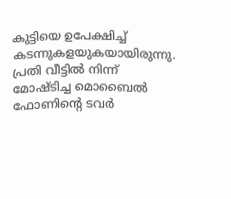കുട്ടിയെ ഉപേക്ഷിച്ച് കടന്നുകളയുകയായിരുന്നു. പ്രതി വീട്ടിൽ നിന്ന് മോഷ്ടിച്ച മൊബൈൽ ഫോണിന്റെ ടവർ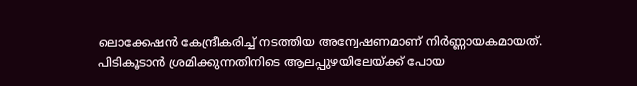ലൊക്കേഷൻ കേന്ദ്രീകരിച്ച് നടത്തിയ അന്വേഷണമാണ് നിർണ്ണായകമായത്. പിടികൂടാൻ ശ്രമിക്കുന്നതിനിടെ ആലപ്പുഴയിലേയ്ക്ക് പോയ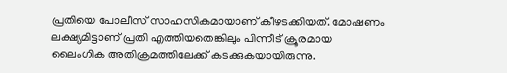പ്രതിയെ പോലീസ് സാഹസികമായാണ് കീഴടക്കിയത്. മോഷണം ലക്ഷ്യമിട്ടാണ് പ്രതി എത്തിയതെങ്കിലും പിന്നീട് ക്രൂരമായ ലൈംഗിക അതിക്രമത്തിലേക്ക് കടക്കുകയായിരുന്നു.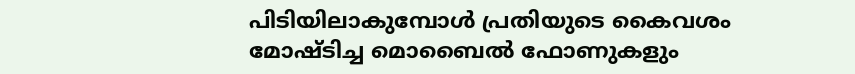പിടിയിലാകുമ്പോൾ പ്രതിയുടെ കൈവശം മോഷ്ടിച്ച മൊബൈൽ ഫോണുകളും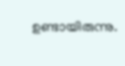ഉണ്ടായിരുന്നു.